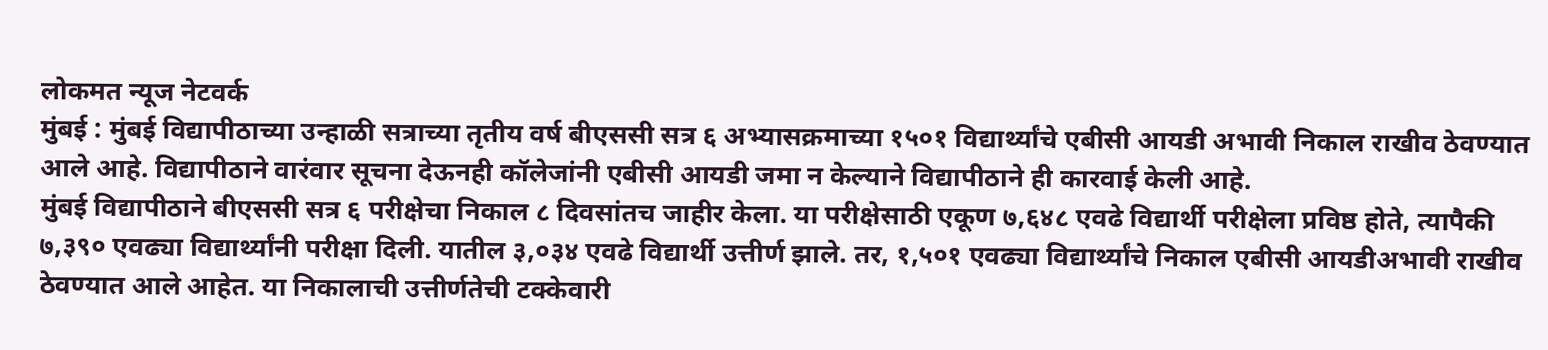लोकमत न्यूज नेटवर्क
मुंबई : मुंबई विद्यापीठाच्या उन्हाळी सत्राच्या तृतीय वर्ष बीएससी सत्र ६ अभ्यासक्रमाच्या १५०१ विद्यार्थ्यांचे एबीसी आयडी अभावी निकाल राखीव ठेवण्यात आले आहे. विद्यापीठाने वारंवार सूचना देऊनही कॉलेजांनी एबीसी आयडी जमा न केल्याने विद्यापीठाने ही कारवाई केली आहे.
मुंबई विद्यापीठाने बीएससी सत्र ६ परीक्षेचा निकाल ८ दिवसांतच जाहीर केला. या परीक्षेसाठी एकूण ७,६४८ एवढे विद्यार्थी परीक्षेला प्रविष्ठ होते, त्यापैकी ७,३९० एवढ्या विद्यार्थ्यांनी परीक्षा दिली. यातील ३,०३४ एवढे विद्यार्थी उत्तीर्ण झाले. तर, १,५०१ एवढ्या विद्यार्थ्यांचे निकाल एबीसी आयडीअभावी राखीव ठेवण्यात आले आहेत. या निकालाची उत्तीर्णतेची टक्केवारी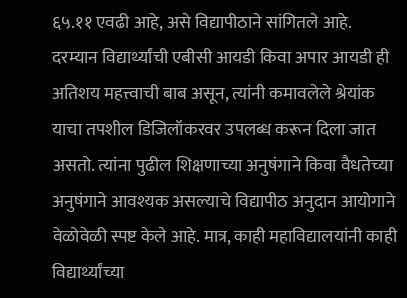६५.११ एवढी आहे, असे विद्यापीठाने सांगितले आहे.
दरम्यान विद्यार्थ्यांची एबीसी आयडी किवा अपार आयडी ही अतिशय महत्त्वाची बाब असून, त्यांनी कमावलेले श्रेयांक याचा तपशील डिजिलॉकरवर उपलब्ध करून दिला जात असतो. त्यांना पुढील शिक्षणाच्या अनुषंगाने किवा वैधतेच्या अनुषंगाने आवश्यक असल्याचे विद्यापीठ अनुदान आयोगाने वेळोवेळी स्पष्ट केले आहे. मात्र, काही महाविद्यालयांनी काही विद्यार्थ्यांच्या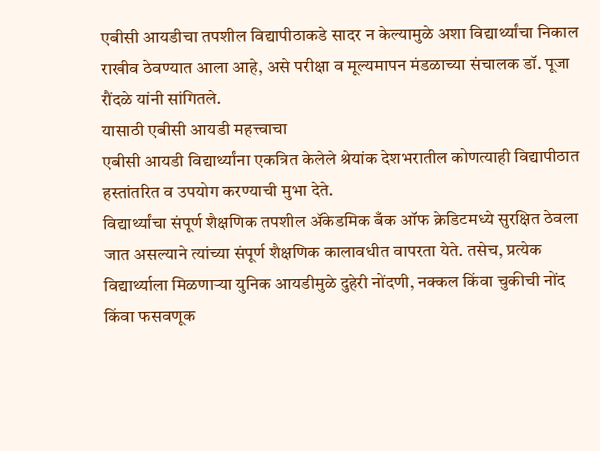एबीसी आयडीचा तपशील विद्यापीठाकडे सादर न केल्यामुळे अशा विद्यार्थ्यांचा निकाल राखीव ठेवण्यात आला आहे, असे परीक्षा व मूल्यमापन मंडळाच्या संचालक डॉ. पूजा रौंदळे यांनी सांगितले.
यासाठी एबीसी आयडी महत्त्वाचा
एबीसी आयडी विद्यार्थ्यांना एकत्रित केलेले श्रेयांक देशभरातील कोणत्याही विद्यापीठात हस्तांतरित व उपयोग करण्याची मुभा देते.
विद्यार्थ्यांचा संपूर्ण शैक्षणिक तपशील ॲकेडमिक बँक ऑफ क्रेडिटमध्ये सुरक्षित ठेवला जात असल्याने त्यांच्या संपूर्ण शैक्षणिक कालावधीत वापरता येते. तसेच, प्रत्येक विद्यार्थ्याला मिळणाऱ्या युनिक आयडीमुळे दुहेरी नोंदणी, नक्कल किंवा चुकीची नोंद किंवा फसवणूक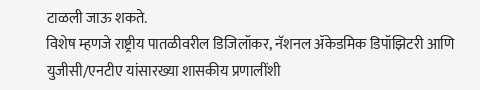टाळली जाऊ शकते.
विशेष म्हणजे राष्ट्रीय पातळीवरील डिजिलॉकर, नॅशनल ॲकेडमिक डिपॉझिटरी आणि युजीसी/एनटीए यांसारख्या शासकीय प्रणालींशी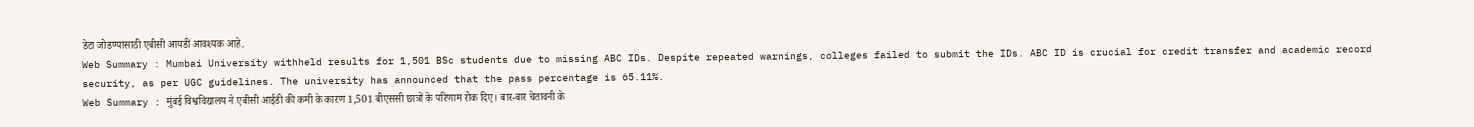डेटा जोडण्यासाठी एबीसी आयडी आवश्यक आहे.
Web Summary : Mumbai University withheld results for 1,501 BSc students due to missing ABC IDs. Despite repeated warnings, colleges failed to submit the IDs. ABC ID is crucial for credit transfer and academic record security, as per UGC guidelines. The university has announced that the pass percentage is 65.11%.
Web Summary : मुंबई विश्वविद्यालय ने एबीसी आईडी की कमी के कारण 1,501 बीएससी छात्रों के परिणाम रोक दिए। बार-बार चेतावनी के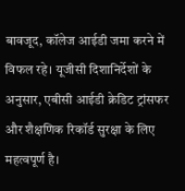बावजूद, कॉलेज आईडी जमा करने में विफल रहे। यूजीसी दिशानिर्देशों के अनुसार, एबीसी आईडी क्रेडिट ट्रांसफर और शैक्षणिक रिकॉर्ड सुरक्षा के लिए महत्वपूर्ण है।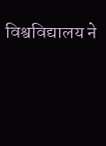विश्वविद्यालय ने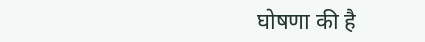घोषणा की है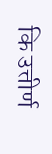कि उत्तीर्ण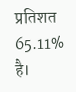प्रतिशत 65.11% है।